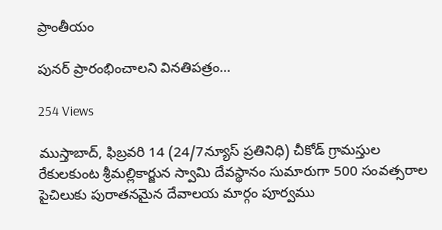ప్రాంతీయం

పునర్ ప్రారంభించాలని వినతిపత్రం…

254 Views

ముస్తాబాద్, ఫిబ్రవరి 14 (24/7న్యూస్ ప్రతినిధి) చీకోడ్ గ్రామస్తుల రేకులకుంట శ్రీమల్లికార్జున స్వామి దేవస్థానం సుమారుగా 500 సంవత్సరాల పైచిలుకు పురాతనమైన దేవాలయ మార్గం పూర్వము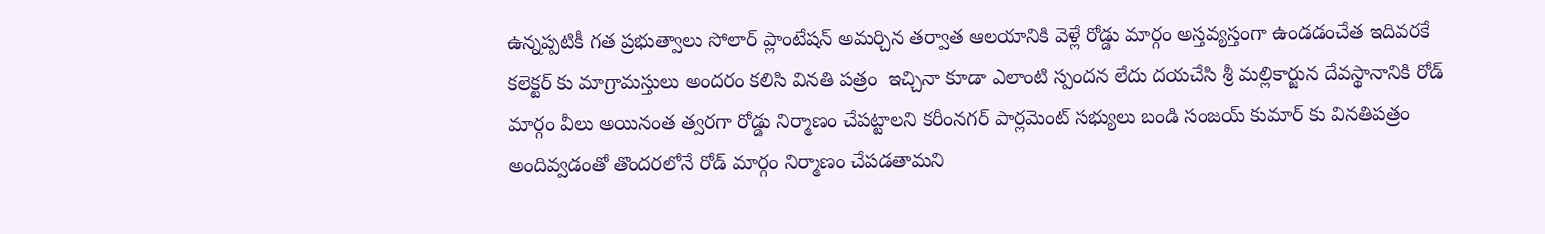ఉన్నప్పటికీ గత ప్రభుత్వాలు సోలార్ ప్లాంటేషన్ అమర్చిన తర్వాత ఆలయానికి వెళ్లే రోడ్డు మార్గం అస్తవ్యస్తంగా ఉండడంచేత ఇదివరకే కలెక్టర్ కు మాగ్రామస్తులు అందరం కలిసి వినతి పత్రం  ఇచ్చినా కూడా ఎలాంటి స్పందన లేదు దయచేసి శ్రీ మల్లికార్జున దేవస్థానానికి రోడ్ మార్గం వీలు అయినంత త్వరగా రోడ్డు నిర్మాణం చేపట్టాలని కరీంనగర్ పార్లమెంట్ సభ్యులు బండి సంజయ్ కుమార్ కు వినతిపత్రం అందివ్వడంతో తొందరలోనే రోడ్ మార్గం నిర్మాణం చేపడతామని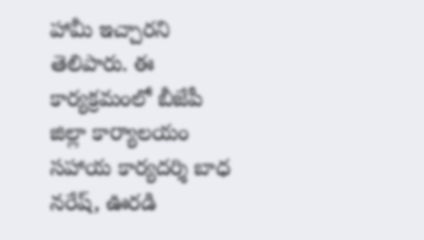హామీ ఇచ్చారని తెలిపారు. ఈ కార్యక్రమంలో బీజేపీ జిల్లా కార్యాలయం సహాయ కార్యదర్శి బాధ నరేష్, ఊరడి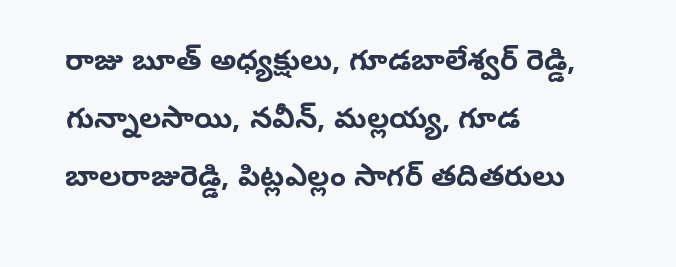రాజు బూత్ అధ్యక్షులు, గూడబాలేశ్వర్ రెడ్డి, గున్నాలసాయి, నవీన్, మల్లయ్య, గూడ బాలరాజురెడ్డి, పిట్లఎల్లం సాగర్ తదితరులు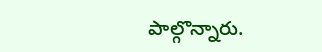పాల్గొన్నారు.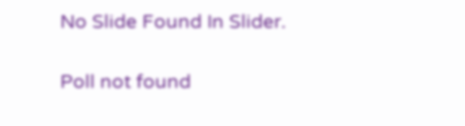No Slide Found In Slider.

Poll not found